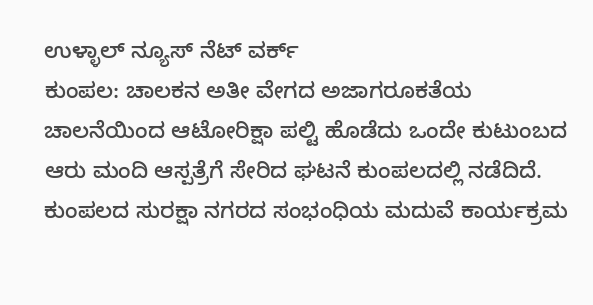ಉಳ್ಳಾಲ್ ನ್ಯೂಸ್ ನೆಟ್ ವರ್ಕ್
ಕುಂಪಲ: ಚಾಲಕನ ಅತೀ ವೇಗದ ಅಜಾಗರೂಕತೆಯ ಚಾಲನೆಯಿಂದ ಆಟೋರಿಕ್ಷಾ ಪಲ್ಟಿ ಹೊಡೆದು ಒಂದೇ ಕುಟುಂಬದ ಆರು ಮಂದಿ ಆಸ್ಪತ್ರೆಗೆ ಸೇರಿದ ಘಟನೆ ಕುಂಪಲದಲ್ಲಿ ನಡೆದಿದೆ.
ಕುಂಪಲದ ಸುರಕ್ಷಾ ನಗರದ ಸಂಭಂಧಿಯ ಮದುವೆ ಕಾರ್ಯಕ್ರಮ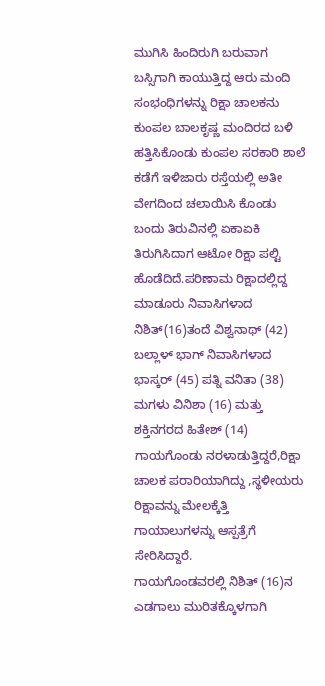ಮುಗಿಸಿ ಹಿಂದಿರುಗಿ ಬರುವಾಗ ಬಸ್ಸಿಗಾಗಿ ಕಾಯುತ್ತಿದ್ದ ಆರು ಮಂದಿ ಸಂಭಂಧಿಗಳನ್ನು ರಿಕ್ಷಾ ಚಾಲಕನು ಕುಂಪಲ ಬಾಲಕೃಷ್ಣ ಮಂದಿರದ ಬಳಿ ಹತ್ತಿಸಿಕೊಂಡು ಕುಂಪಲ ಸರಕಾರಿ ಶಾಲೆ ಕಡೆಗೆ ಇಳಿಜಾರು ರಸ್ತೆಯಲ್ಲಿ ಅತೀ ವೇಗದಿಂದ ಚಲಾಯಿಸಿ ಕೊಂಡು ಬಂದು ತಿರುವಿನಲ್ಲಿ ಏಕಾಏಕಿ ತಿರುಗಿಸಿದಾಗ ಆಟೋ ರಿಕ್ಷಾ ಪಲ್ಟಿ ಹೊಡೆದಿದೆ.ಪರಿಣಾಮ ರಿಕ್ಷಾದಲ್ಲಿದ್ದ ಮಾಡೂರು ನಿವಾಸಿಗಳಾದ ನಿಶಿತ್(16)ತಂದೆ ವಿಶ್ವನಾಥ್ (42) ಬಲ್ಲಾಳ್ ಭಾಗ್ ನಿವಾಸಿಗಳಾದ ಭಾಸ್ಕರ್ (45) ಪತ್ನಿ ವನಿತಾ (38) ಮಗಳು ವಿನಿಶಾ (16) ಮತ್ತು ಶಕ್ತಿನಗರದ ಹಿತೇಶ್ (14) ಗಾಯಗೊಂಡು ನರಳಾಡುತ್ತಿದ್ದರೆ,ರಿಕ್ಷಾ ಚಾಲಕ ಪರಾರಿಯಾಗಿದ್ದು ,ಸ್ಥಳೀಯರು ರಿಕ್ಷಾವನ್ನು ಮೇಲಕ್ಕೆತ್ತಿ ಗಾಯಾಲುಗಳನ್ನು ಆಸ್ಪತ್ರೆಗೆ ಸೇರಿಸಿದ್ದಾರೆ.
ಗಾಯಗೊಂಡವರಲ್ಲಿ ನಿಶಿತ್ (16)ನ ಎಡಗಾಲು ಮುರಿತಕ್ಕೊಳಗಾಗಿ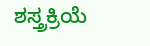ಶಸ್ತ್ರಕ್ರಿಯೆ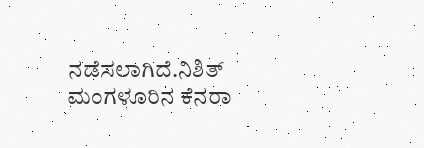ನಡೆಸಲಾಗಿದೆ.ನಿಶಿತ್ ಮಂಗಳೂರಿನ ಕೆನರಾ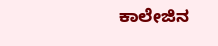ಕಾಲೇಜಿನ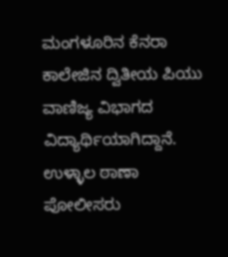ಮಂಗಳೂರಿನ ಕೆನರಾ ಕಾಲೇಜಿನ ದ್ವಿತೀಯ ಪಿಯು ವಾಣಿಜ್ಯ ವಿಭಾಗದ ವಿದ್ಯಾರ್ಥಿಯಾಗಿದ್ದಾನೆ.
ಉಳ್ಳಾಲ ಠಾಣಾ ಪೋಲೀಸರು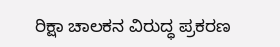ರಿಕ್ಷಾ ಚಾಲಕನ ವಿರುದ್ಧ ಪ್ರಕರಣ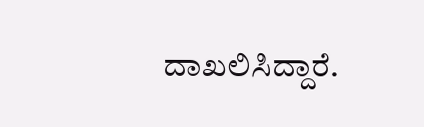ದಾಖಲಿಸಿದ್ದಾರೆ.